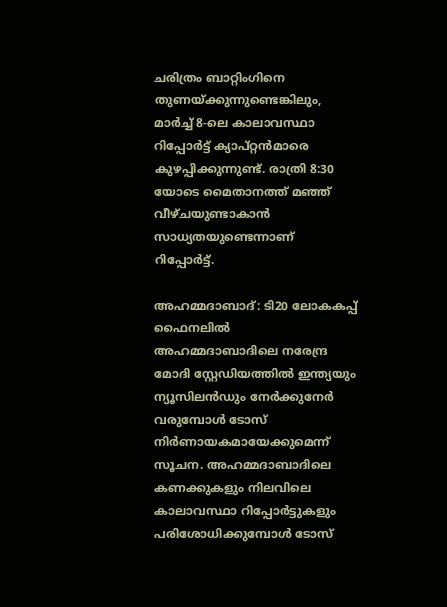ചരിത്രം ബാറ്റിംഗിനെ തുണയ്ക്കുന്നുണ്ടെങ്കിലും, മാർച്ച് 8-ലെ കാലാവസ്ഥാ റിപ്പോർട്ട് ക്യാപ്റ്റൻമാരെ കുഴപ്പിക്കുന്നുണ്ട്. രാത്രി 8:30 യോടെ മൈതാനത്ത് മഞ്ഞ് വീഴ്ചയുണ്ടാകാൻ സാധ്യതയുണ്ടെന്നാണ് റിപ്പോർട്ട്.

അഹമ്മദാബാദ്: ടി20 ലോകകപ്പ് ഫൈനലില്‍ അഹമ്മദാബാദിലെ നരേന്ദ്ര മോദി സ്റ്റേഡിയത്തില്‍ ഇന്ത്യയും ന്യൂസിലന്‍ഡും നേര്‍ക്കുനേര്‍ വരുമ്പോള്‍ ടോസ് നിര്‍ണായകമായേക്കുമെന്ന് സൂചന. അഹമ്മദാബാദിലെ കണക്കുകളും നിലവിലെ കാലാവസ്ഥാ റിപ്പോർട്ടുകളും പരിശോധിക്കുമ്പോൾ ടോസ്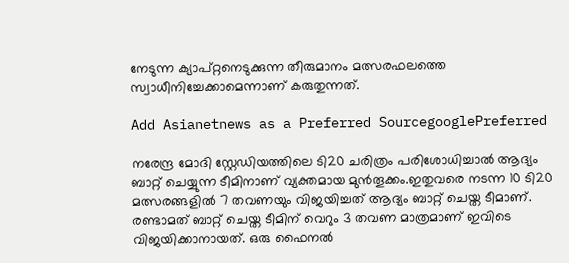നേടുന്ന ക്യാപ്റ്റനെടുക്കുന്ന തീരുമാനം മത്സരഫലത്തെ സ്വാധീനിച്ചേക്കാമെന്നാണ് കരുതുന്നത്.

Add Asianetnews as a Preferred SourcegooglePreferred

നരേന്ദ്ര മോദി സ്റ്റേഡിയത്തിലെ ടി20 ചരിത്രം പരിശോധിച്ചാൽ ആദ്യം ബാറ്റ് ചെയ്യുന്ന ടീമിനാണ് വ്യക്തമായ മുൻതൂക്കം.ഇതുവരെ നടന്ന 10 ടി20 മത്സരങ്ങളിൽ 7 തവണയും വിജയിച്ചത് ആദ്യം ബാറ്റ് ചെയ്ത ടീമാണ്. രണ്ടാമത് ബാറ്റ് ചെയ്ത ടീമിന് വെറും 3 തവണ മാത്രമാണ് ഇവിടെ വിജയിക്കാനായത്. ഒരു ഫൈനൽ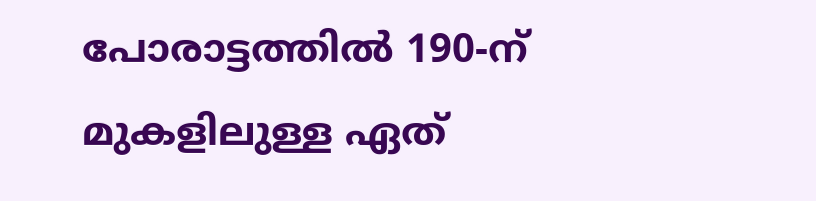പോരാട്ടത്തിൽ 190-ന് മുകളിലുള്ള ഏത്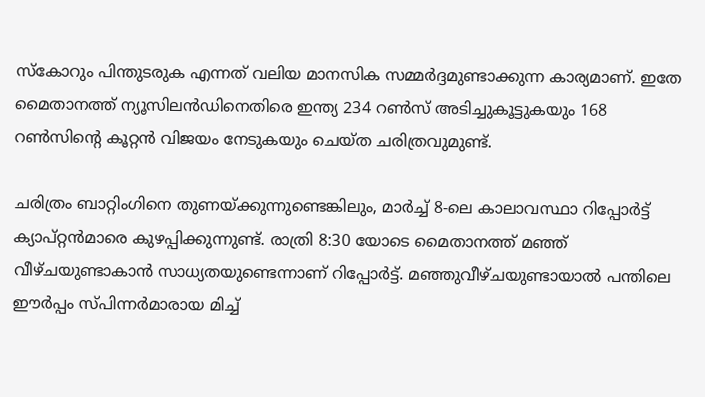സ്കോറും പിന്തുടരുക എന്നത് വലിയ മാനസിക സമ്മർദ്ദമുണ്ടാക്കുന്ന കാര്യമാണ്. ഇതേ മൈതാനത്ത് ന്യൂസിലൻഡിനെതിരെ ഇന്ത്യ 234 റൺസ് അടിച്ചുകൂട്ടുകയും 168 റൺസിന്‍റെ കൂറ്റൻ വിജയം നേടുകയും ചെയ്ത ചരിത്രവുമുണ്ട്.

ചരിത്രം ബാറ്റിംഗിനെ തുണയ്ക്കുന്നുണ്ടെങ്കിലും, മാർച്ച് 8-ലെ കാലാവസ്ഥാ റിപ്പോർട്ട് ക്യാപ്റ്റൻമാരെ കുഴപ്പിക്കുന്നുണ്ട്. രാത്രി 8:30 യോടെ മൈതാനത്ത് മഞ്ഞ് വീഴ്ചയുണ്ടാകാൻ സാധ്യതയുണ്ടെന്നാണ് റിപ്പോർട്ട്. മഞ്ഞുവീഴ്ചയുണ്ടായാൽ പന്തിലെ ഈർപ്പം സ്പിന്നർമാരായ മിച്ച്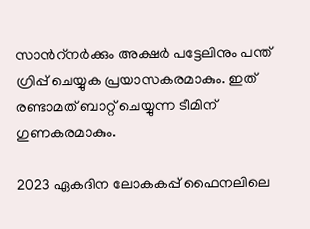സാന്‍റ്നർക്കും അക്ഷർ പട്ടേലിനും പന്ത് ഗ്രിപ്പ് ചെയ്യുക പ്രയാസകരമാകും. ഇത് രണ്ടാമത് ബാറ്റ് ചെയ്യുന്ന ടീമിന് ഗുണകരമാകും.

2023 ഏകദിന ലോകകപ്പ് ഫൈനലിലെ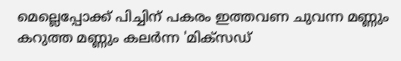മെല്ലെപ്പോക്ക് പിച്ചിന് പകരം ഇത്തവണ ചുവന്ന മണ്ണും കറുത്ത മണ്ണും കലർന്ന 'മിക്സഡ്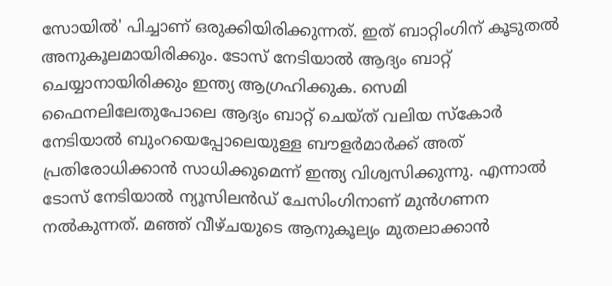സോയിൽ' പിച്ചാണ് ഒരുക്കിയിരിക്കുന്നത്. ഇത് ബാറ്റിംഗിന് കൂടുതൽ അനുകൂലമായിരിക്കും. ടോസ് നേടിയാൽ ആദ്യം ബാറ്റ് ചെയ്യാനായിരിക്കും ഇന്ത്യ ആഗ്രഹിക്കുക. സെമി ഫൈനലിലേതുപോലെ ആദ്യം ബാറ്റ് ചെയ്ത് വലിയ സ്കോർ നേടിയാല്‍ ബുംറയെപ്പോലെയുള്ള ബൗളർമാർക്ക് അത് പ്രതിരോധിക്കാൻ സാധിക്കുമെന്ന് ഇന്ത്യ വിശ്വസിക്കുന്നു. എന്നാൽ ടോസ് നേടിയാല്‍ ന്യൂസിലൻഡ് ചേസിംഗിനാണ് മുൻഗണന നൽകുന്നത്. മഞ്ഞ് വീഴ്ചയുടെ ആനുകൂല്യം മുതലാക്കാൻ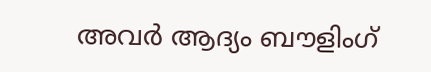അവർ ആദ്യം ബൗളിംഗ്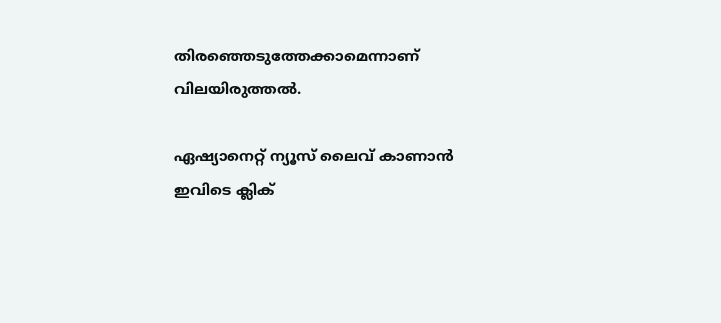തിരഞ്ഞെടുത്തേക്കാമെന്നാണ് വിലയിരുത്തൽ.

ഏഷ്യാനെറ്റ് ന്യൂസ് ലൈവ് കാണാന്‍ ഇവിടെ ക്ലിക്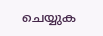ചെയ്യുക